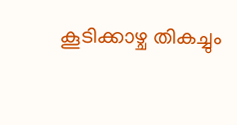കൂടിക്കാഴ്ച തികച്ചും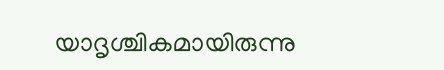യാദൃശ്ചികമായിരുന്നു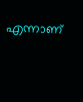എന്നാണ്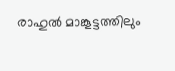രാഹുൽ മാങ്കൂട്ടത്തിലും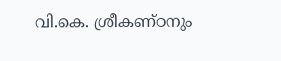വി.കെ. ശ്രീകണ്ഠനും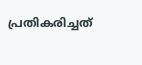പ്രതികരിച്ചത്